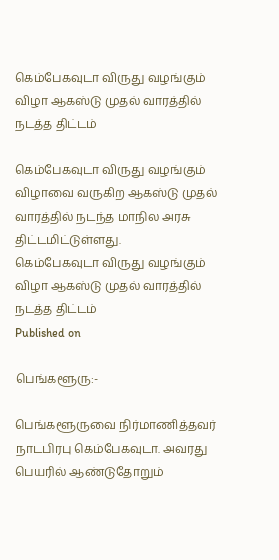கெம்பேகவுடா விருது வழங்கும் விழா ஆகஸ்டு முதல் வாரத்தில் நடத்த திட்டம்

கெம்பேகவுடா விருது வழங்கும் விழாவை வருகிற ஆகஸ்டு முதல் வாரத்தில் நடந்த மாநில அரசு திட்டமிட்டுள்ளது.
கெம்பேகவுடா விருது வழங்கும் விழா ஆகஸ்டு முதல் வாரத்தில் நடத்த திட்டம்
Published on

பெங்களூரு:-

பெங்களூருவை நிர்மாணித்தவர் நாடபிரபு கெம்பேகவுடா. அவரது பெயரில் ஆண்டுதோறும்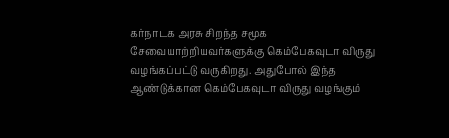கர்நாடக அரசு சிறந்த சமூக சேவையாற்றியவர்களுக்கு கெம்பேகவுடா விருது வழங்கப்பட்டு வருகிறது. அதுபோல் இந்த ஆண்டுக்கான கெம்பேகவுடா விருது வழங்கும்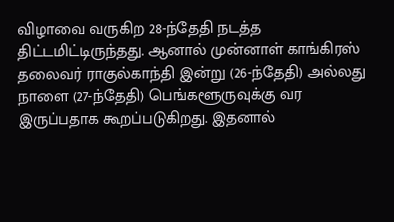விழாவை வருகிற 28-ந்தேதி நடத்த திட்டமிட்டிருந்தது. ஆனால் முன்னாள் காங்கிரஸ் தலைவர் ராகுல்காந்தி இன்று (26-ந்தேதி) அல்லது நாளை (27-ந்தேதி) பெங்களூருவுக்கு வர இருப்பதாக கூறப்படுகிறது. இதனால்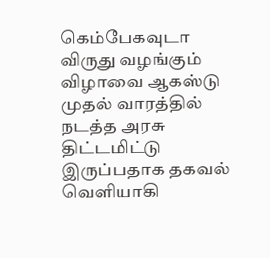கெம்பேகவுடா விருது வழங்கும் விழாவை ஆகஸ்டு முதல் வாரத்தில் நடத்த அரசு திட்டமிட்டு இருப்பதாக தகவல் வெளியாகி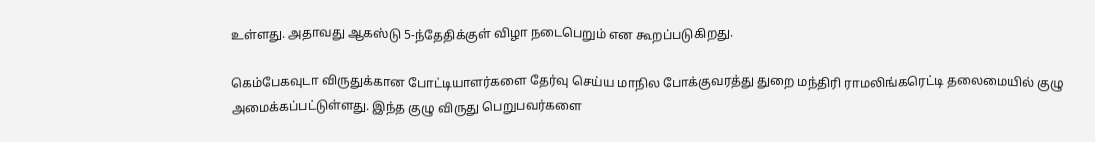உள்ளது. அதாவது ஆகஸ்டு 5-ந்தேதிக்குள் விழா நடைபெறும் என கூறப்படுகிறது.

கெம்பேகவுடா விருதுக்கான போட்டியாளர்களை தேர்வு செய்ய மாநில போக்குவரத்து துறை மந்திரி ராமலிங்கரெட்டி தலைமையில் குழு அமைக்கப்பட்டுள்ளது. இந்த குழு விருது பெறுபவர்களை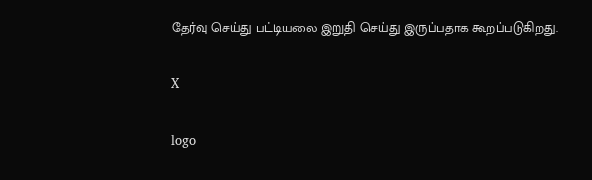தேர்வு செய்து பட்டியலை இறுதி செய்து இருப்பதாக கூறப்படுகிறது.

X

logo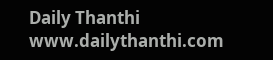Daily Thanthi
www.dailythanthi.com